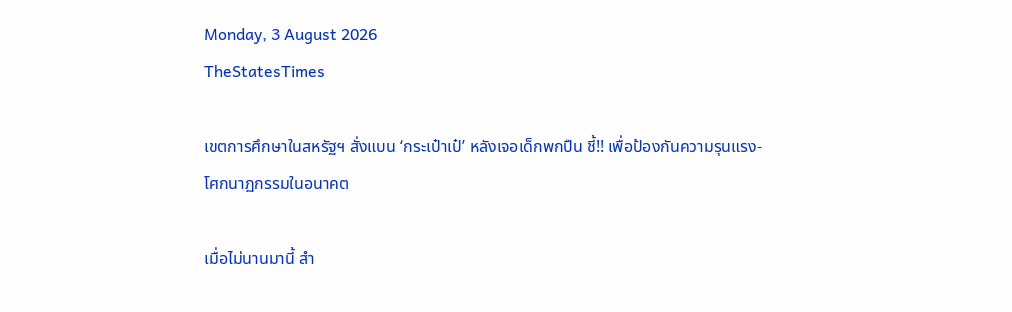Monday, 3 August 2026
TheStatesTimes

เขตการศึกษาในสหรัฐฯ สั่งแบน ‘กระเป๋าเป๋’ หลังเจอเด็กพกปืน ชี้!! เพื่อป้องกันความรุนแรง-โศกนาฏกรรมในอนาคต

เมื่อไม่นานมานี้ สำ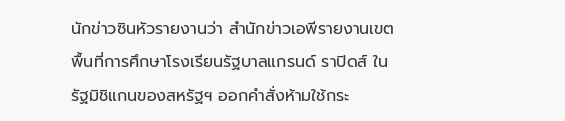นักข่าวซินหัวรายงานว่า สำนักข่าวเอพีรายงานเขตพื้นที่การศึกษาโรงเรียนรัฐบาลแกรนด์ ราปิดส์ ในรัฐมิชิแกนของสหรัฐฯ ออกคำสั่งห้ามใช้กระ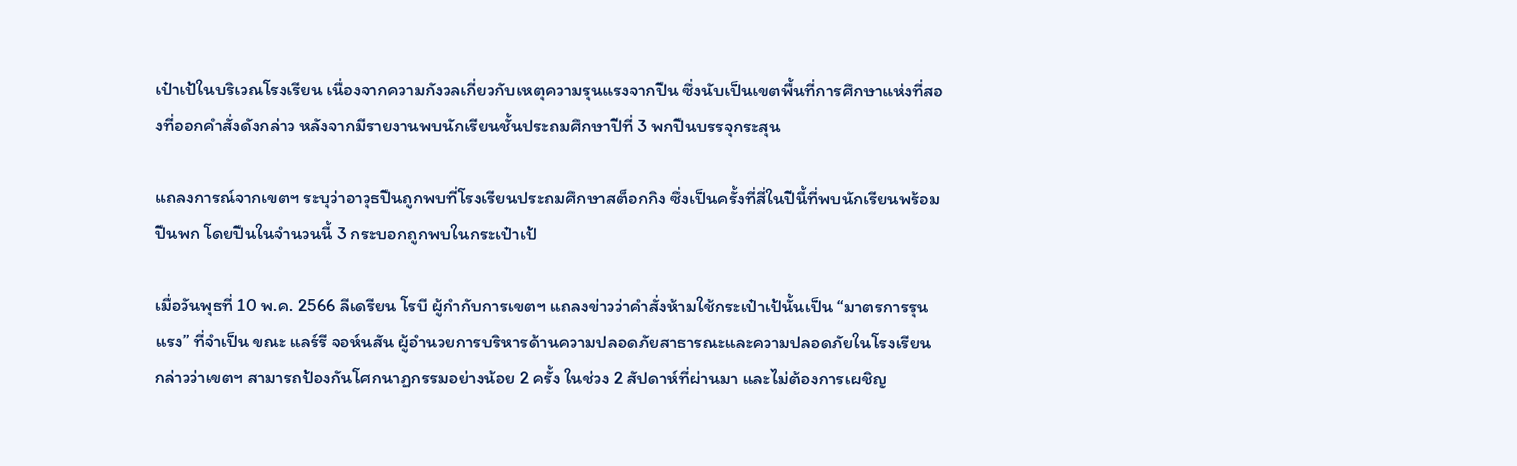เป๋าเป้ในบริเวณโรงเรียน เนื่องจากความกังวลเกี่ยวกับเหตุความรุนแรงจากปืน ซึ่งนับเป็นเขตพื้นที่การศึกษาแห่งที่สองที่ออกคำสั่งดังกล่าว หลังจากมีรายงานพบนักเรียนชั้นประถมศึกษาปีที่ 3 พกปืนบรรจุกระสุน

แถลงการณ์จากเขตฯ ระบุว่าอาวุธปืนถูกพบที่โรงเรียนประถมศึกษาสต็อกกิง ซึ่งเป็นครั้งที่สี่ในปีนี้ที่พบนักเรียนพร้อมปืนพก โดยปืนในจำนวนนี้ 3 กระบอกถูกพบในกระเป๋าเป้

เมื่อวันพุธที่ 10 พ.ค. 2566 ลีเดรียน โรบี ผู้กำกับการเขตฯ แถลงข่าวว่าคำสั่งห้ามใช้กระเป๋าเป้นั้นเป็น “มาตรการรุนแรง” ที่จำเป็น ขณะ แลร์รี จอห์นสัน ผู้อำนวยการบริหารด้านความปลอดภัยสาธารณะและความปลอดภัยในโรงเรียน กล่าวว่าเขตฯ สามารถป้องกันโศกนาฏกรรมอย่างน้อย 2 ครั้ง ในช่วง 2 สัปดาห์ที่ผ่านมา และไม่ต้องการเผชิญ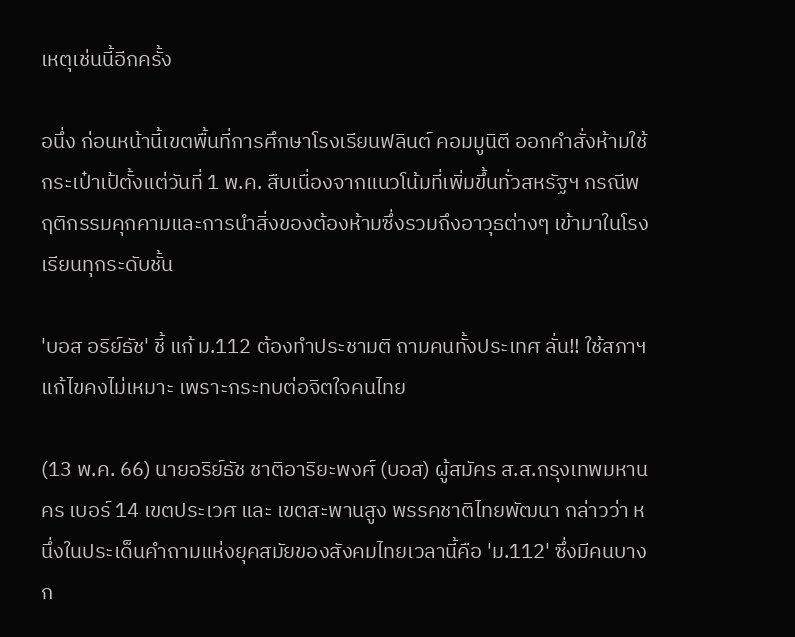เหตุเช่นนี้อีกครั้ง

อนึ่ง ก่อนหน้านี้เขตพื้นที่การศึกษาโรงเรียนฟลินต์ คอมมูนิตี ออกคำสั่งห้ามใช้กระเป๋าเป้ตั้งแต่วันที่ 1 พ.ค. สืบเนื่องจากแนวโน้มที่เพิ่มขึ้นทั่วสหรัฐฯ กรณีพฤติกรรมคุกคามและการนำสิ่งของต้องห้ามซึ่งรวมถึงอาวุธต่างๆ เข้ามาในโรงเรียนทุกระดับชั้น

'บอส อริย์ธัช' ชี้ แก้ ม.112 ต้องทำประชามติ ถามคนทั้งประเทศ ลั่น!! ใช้สภาฯ แก้ไขคงไม่เหมาะ เพราะกระทบต่อจิตใจคนไทย

(13 พ.ค. 66) นายอริย์ธัช ชาติอาริยะพงศ์ (บอส) ผู้สมัคร ส.ส.กรุงเทพมหานคร เบอร์ 14 เขตประเวศ และ เขตสะพานสูง พรรคชาติไทยพัฒนา กล่าวว่า หนึ่งในประเด็นคำถามแห่งยุคสมัยของสังคมไทยเวลานี้คือ 'ม.112' ซึ่งมีคนบางก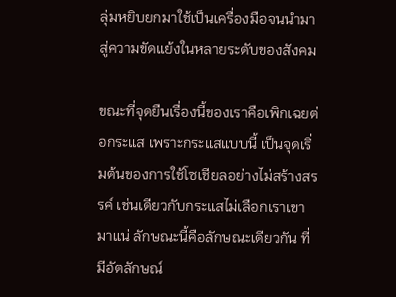ลุ่มหยิบยกมาใช้เป็นเครื่องมือจนนำมาสู่ความขัดแย้งในหลายระดับของสังคม

ขณะที่จุดยืนเรื่องนี้ของเราคือเพิกเฉยต่อกระแส เพราะกระแสแบบนี้ เป็นจุดเริ่มต้นของการใช้โซเชียลอย่างไม่สร้างสรรค์ เช่นเดียวกับกระแสไม่เลือกเราเขามาแน่ ลักษณะนี้คือลักษณะเดียวกัน ที่มีอัตลักษณ์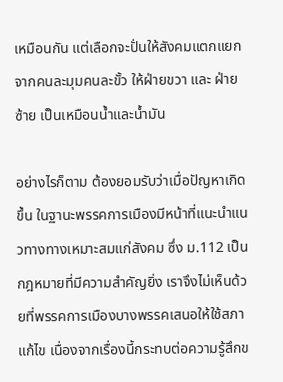เหมือนกัน แต่เลือกจะปั่นให้สังคมแตกแยกจากคนละมุมคนละขั้ว ให้ฝ่ายขวา และ ฝ่ายซ้าย เป็นเหมือนน้ำและน้ำมัน

อย่างไรก็ตาม ต้องยอมรับว่าเมื่อปัญหาเกิดขึ้น ในฐานะพรรคการเมืองมีหน้าที่แนะนำแนวทางทางเหมาะสมแก่สังคม ซึ่ง ม.112 เป็นกฎหมายที่มีความสำคัญยิ่ง เราจึงไม่เห็นด้วยที่พรรคการเมืองบางพรรคเสนอให้ใช้สภาแก้ไข เนื่องจากเรื่องนี้กระทบต่อความรู้สึกข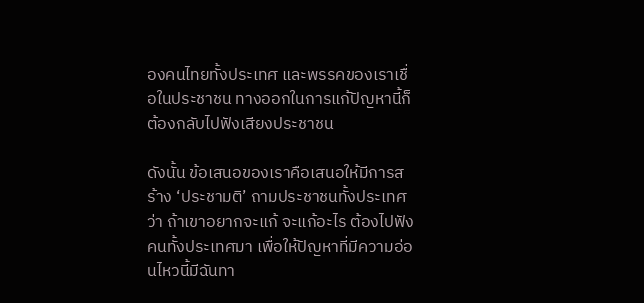องคนไทยทั้งประเทศ และพรรคของเราเชื่อในประชาชน ทางออกในการแก้ปัญหานี้ก็ต้องกลับไปฟังเสียงประชาชน

ดังนั้น ข้อเสนอของเราคือเสนอให้มีการสร้าง ‘ประชามติ’ ถามประชาชนทั้งประเทศว่า ถ้าเขาอยากจะแก้ จะแก้อะไร ต้องไปฟังคนทั้งประเทศมา เพื่อให้ปัญหาที่มีความอ่อนไหวนี้มีฉันทา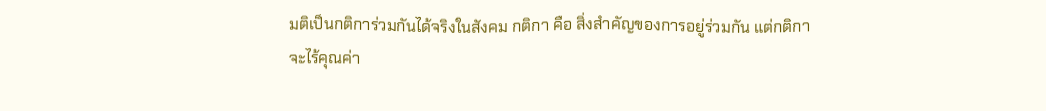มติเป็นกติการ่วมกันได้จริงในสังคม กติกา คือ สิ่งสำคัญของการอยู่ร่วมกัน แต่กติกาจะไร้คุณค่า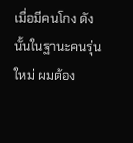เมื่อมีคนโกง ดังนั้นในฐานะคนรุ่นใหม่ ผมต้อง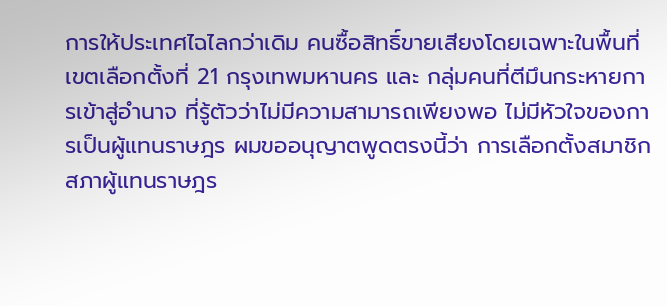การให้ประเทศไฉไลกว่าเดิม คนซื้อสิทธิ์ขายเสียงโดยเฉพาะในพื้นที่เขตเลือกตั้งที่ 21 กรุงเทพมหานคร และ กลุ่มคนที่ตีมึนกระหายการเข้าสู่อำนาจ ที่รู้ตัวว่าไม่มีความสามารถเพียงพอ ไม่มีหัวใจของการเป็นผู้แทนราษฎร ผมขออนุญาตพูดตรงนี้ว่า การเลือกตั้งสมาชิกสภาผู้แทนราษฎร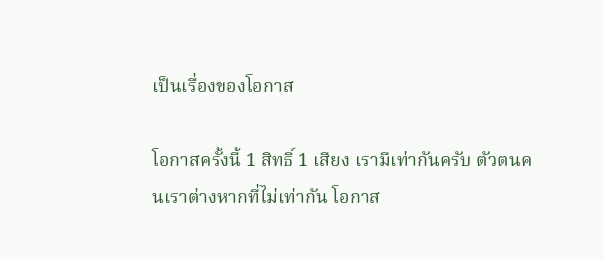เป็นเรื่องของโอกาส

โอกาสครั้งนี้ 1 สิทธิ์ 1 เสียง เรามีเท่ากันครับ ตัวตนคนเราต่างหากที่ไม่เท่ากัน โอกาส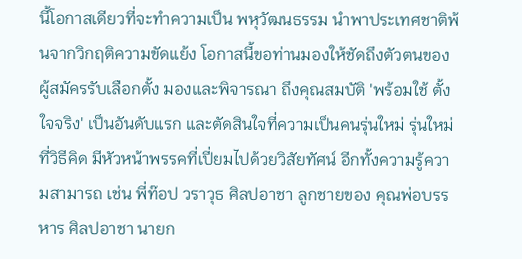นี้โอกาสเดียวที่จะทำความเป็น พหุวัฒนธรรม นำพาประเทศชาติพ้นจากวิกฤติความขัดแย้ง โอกาสนี้ขอท่านมองให้ชัดถึงตัวตนของผู้สมัครรับเลือกตั้ง มองและพิจารณา ถึงคุณสมบัติ 'พร้อมใช้ ตั้งใจจริง' เป็นอันดับแรก และตัดสินใจที่ความเป็นคนรุ่นใหม่ รุ่นใหม่ที่วิธีคิด มีหัวหน้าพรรคที่เปี่ยมไปด้วยวิสัยทัศน์ อีกทั้งความรู้ความสามารถ เช่น พี่ท๊อป วราวุธ ศิลปอาชา ลูกชายของ คุณพ่อบรรหาร ศิลปอาชา นายก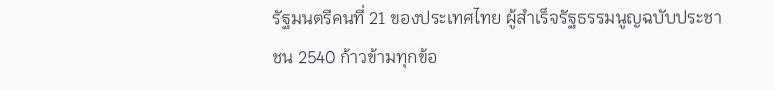รัฐมนตรีคนที่ 21 ของประเทศไทย ผู้สำเร็จรัฐธรรมนูญฉบับประชาชน 2540 ก้าวข้ามทุกข้อ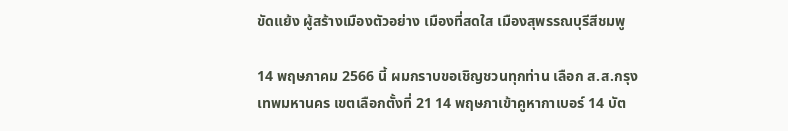ขัดแย้ง ผู้สร้างเมืองตัวอย่าง เมืองที่สดใส เมืองสุพรรณบุรีสีชมพู

14 พฤษภาคม 2566 นี้ ผมกราบขอเชิญชวนทุกท่าน เลือก ส.ส.กรุงเทพมหานคร เขตเลือกตั้งที่ 21 14 พฤษภาเข้าคูหากาเบอร์ 14 บัต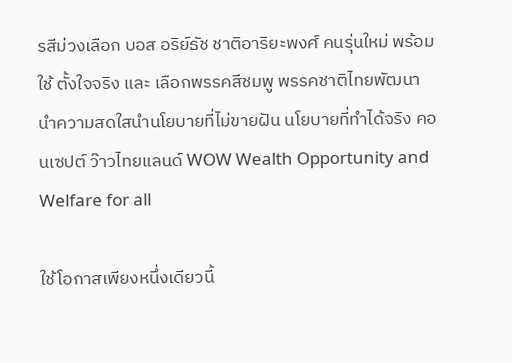รสีม่วงเลือก บอส อริย์ธัช ชาติอาริยะพงศ์ คนรุ่นใหม่ พร้อมใช้ ตั้งใจจริง และ เลือกพรรคสีชมพู พรรคชาติไทยพัฒนา นำความสดใสนำนโยบายที่ไม่ขายฝัน นโยบายที่ทำได้จริง คอนเซปต์ ว๊าวไทยแลนด์ WOW Wealth Opportunity and Welfare for all

ใช้โอกาสเพียงหนึ่งเดียวนี้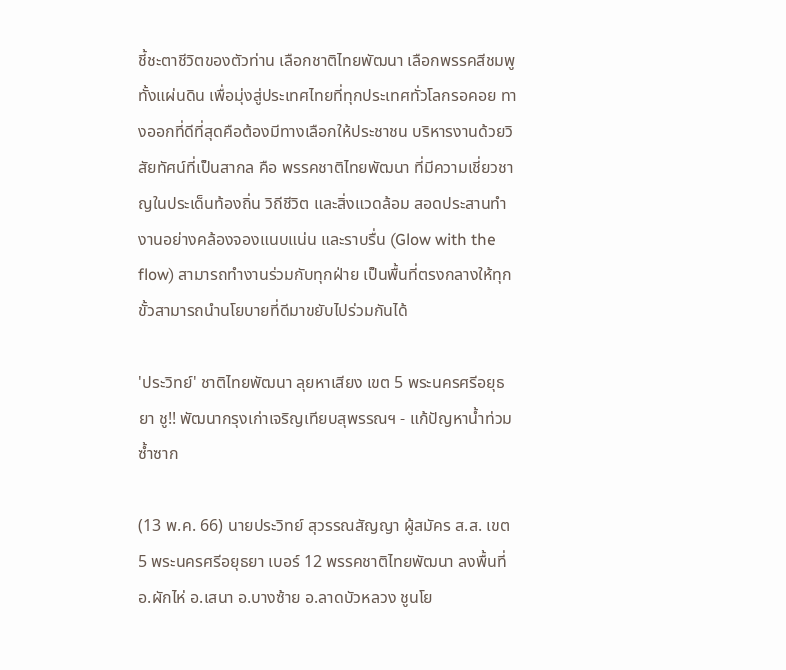ชี้ชะตาชีวิตของตัวท่าน เลือกชาติไทยพัฒนา เลือกพรรคสีชมพูทั้งแผ่นดิน เพื่อมุ่งสู่ประเทศไทยที่ทุกประเทศทั่วโลกรอคอย ทางออกที่ดีที่สุดคือต้องมีทางเลือกให้ประชาชน บริหารงานด้วยวิสัยทัศน์ที่เป็นสากล คือ พรรคชาติไทยพัฒนา ที่มีความเชี่ยวชาญในประเด็นท้องถิ่น วิถีชีวิต และสิ่งแวดล้อม สอดประสานทำงานอย่างคล้องจองแนบแน่น และราบรื่น (Glow with the flow) สามารถทำงานร่วมกับทุกฝ่าย เป็นพื้นที่ตรงกลางให้ทุกขั้วสามารถนำนโยบายที่ดีมาขยับไปร่วมกันได้

'ประวิทย์' ชาติไทยพัฒนา ลุยหาเสียง เขต 5 พระนครศรีอยุธยา ชู!! พัฒนากรุงเก่าเจริญเทียบสุพรรณฯ - แก้ปัญหาน้ำท่วมซ้ำซาก

(13 พ.ค. 66) นายประวิทย์ สุวรรณสัญญา ผู้สมัคร ส.ส. เขต 5 พระนครศรีอยุธยา เบอร์ 12 พรรคชาติไทยพัฒนา ลงพื้นที่ อ.ผักไห่ อ.เสนา อ.บางซ้าย อ.ลาดบัวหลวง ชูนโย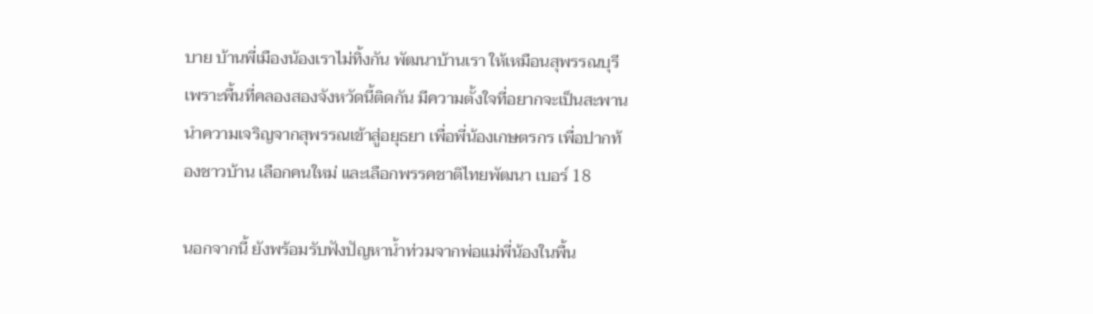บาย บ้านพี่เมืองน้องเราไม่ทิ้งกัน พัฒนาบ้านเรา ให้เหมือนสุพรรณบุรี เพราะพื้นที่คลองสองจังหวัดนี้ติดกัน มีความตั้งใจที่อยากจะเป็นสะพานนำความเจริญจากสุพรรณเข้าสู่อยุธยา เพื่อพี่น้องเกษตรกร เพื่อปากท้องชาวบ้าน เลือกคนใหม่ และเลือกพรรคชาติไทยพัฒนา เบอร์ 18

นอกจากนี้ ยังพร้อมรับฟังปัญหาน้ำท่วมจากพ่อแม่พี่น้องในพื้น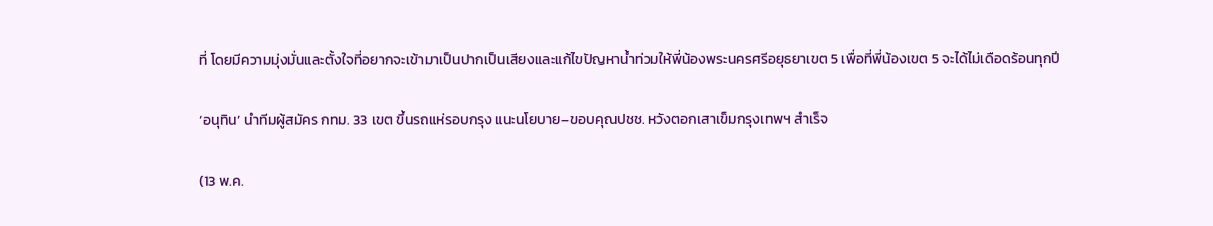ที่ โดยมีความมุ่งมั่นและตั้งใจที่อยากจะเข้ามาเป็นปากเป็นเสียงและแก้ไขปัญหาน้ำท่วมให้พี่น้องพระนครศรีอยุธยาเขต 5 เพื่อที่พี่น้องเขต 5 จะได้ไม่เดือดร้อนทุกปี

‘อนุทิน’ นำทีมผู้สมัคร กทม. 33 เขต ขึ้นรถแห่รอบกรุง แนะนโยบาย–ขอบคุณปชช. หวังตอกเสาเข็มกรุงเทพฯ สำเร็จ

(13 พ.ค.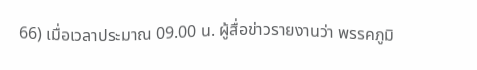66) เมื่อเวลาประมาณ 09.00 น. ผู้สื่อข่าวรายงานว่า พรรคภูมิ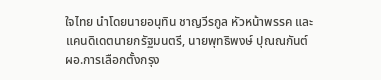ใจไทย นำโดยนายอนุทิน ชาญวีรกูล หัวหน้าพรรค และแคนดิเดตนายกรัฐมนตรี, นายพุทธิพงษ์ ปุณณกันต์ ผอ.การเลือกตั้งกรุง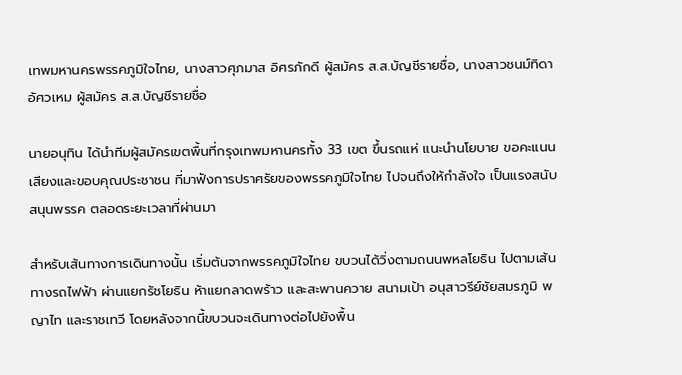เทพมหานครพรรคภูมิใจไทย, นางสาวศุภมาส อิศรภักดี ผู้สมัคร ส.ส.บัญชีรายชื่อ, นางสาวชนม์ทิดา อัศวเหม ผู้สมัคร ส.ส.บัญชีรายชื่อ

นายอนุทิน ได้นำทีมผู้สมัครเขตพื้นที่กรุงเทพมหานครทั้ง 33 เขต ขึ้นรถแห่ แนะนำนโยบาย ขอคะแนนเสียงและขอบคุณประชาชน ที่มาฟังการปราศรัยของพรรคภูมิใจไทย ไปจนถึงให้กำลังใจ เป็นแรงสนับสนุนพรรค ตลอดระยะเวลาที่ผ่านมา

สำหรับเส้นทางการเดินทางนั้น เริ่มต้นจากพรรคภูมิใจไทย ขบวนได้วิ่งตามถนนพหลโยธิน ไปตามเส้นทางรถไฟฟ้า ผ่านแยกรัชโยธิน ห้าแยกลาดพร้าว และสะพานควาย สนามเป้า อนุสาวรีย์ชัยสมรภูมิ พญาไท และราชเทวี โดยหลังจากนี้ขบวนจะเดินทางต่อไปยังพื้น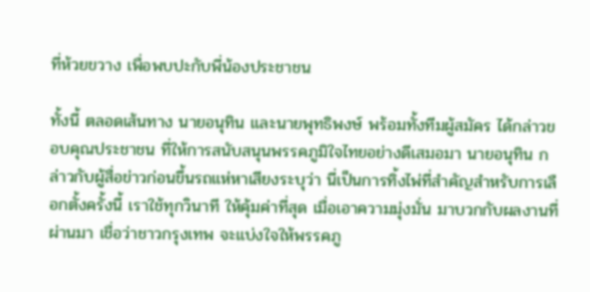ที่ห้วยขวาง เพื่อพบปะกับพี่น้องประชาชน

ทั้งนี้ ตลอดเส้นทาง นายอนุทิน และนายพุทธิพงษ์ พร้อมทั้งทีมผู้สมัคร ได้กล่าวขอบคุณประชาชน ที่ให้การสนับสนุนพรรคภูมิใจไทยอย่างดีเสมอมา นายอนุทิน กล่าวกับผู้สื่อข่าวก่อนขึ้นรถแห่หาเสียงระบุว่า นี่เป็นการทิ้งไพ่ที่สำคัญสำหรับการเลือกตั้งครั้งนี้ เราใช้ทุกวินาที ให้คุ้มค่าที่สุด เมื่อเอาความมุ่งมั่น มาบวกกับผลงานที่ผ่านมา เชื่อว่าชาวกรุงเทพ จะแบ่งใจให้พรรคภู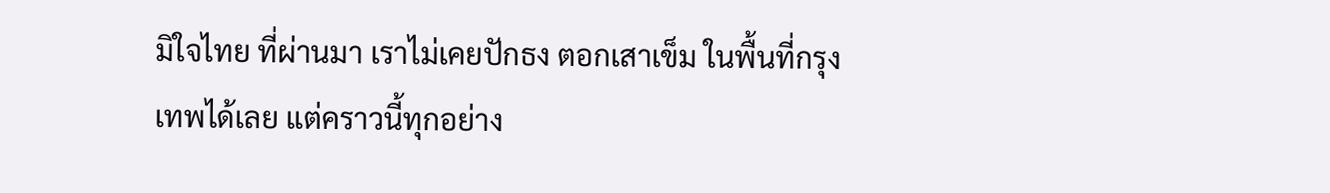มิใจไทย ที่ผ่านมา เราไม่เคยปักธง ตอกเสาเข็ม ในพื้นที่กรุงเทพได้เลย แต่คราวนี้ทุกอย่าง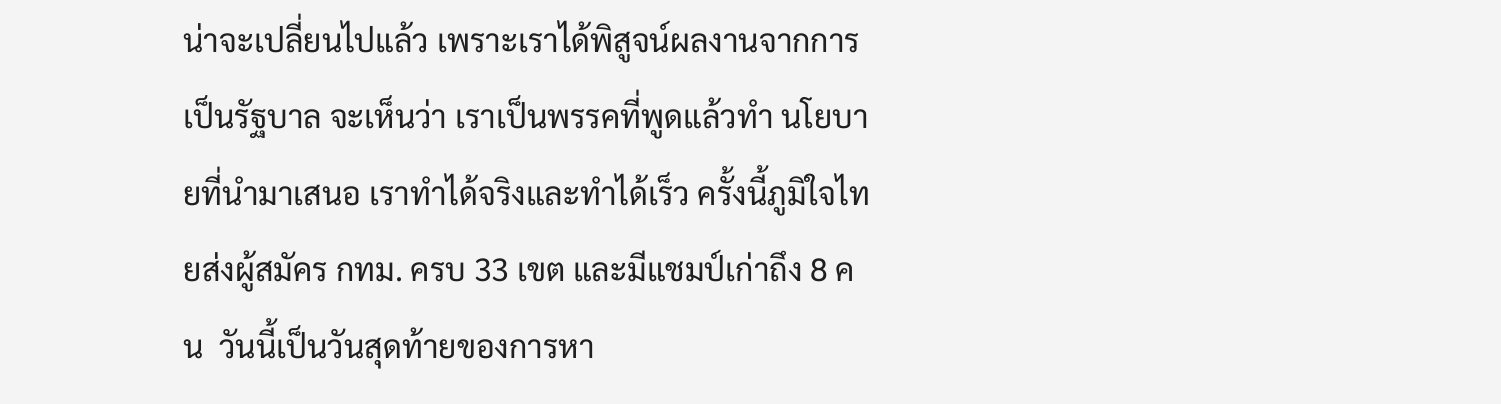น่าจะเปลี่ยนไปแล้ว เพราะเราได้พิสูจน์ผลงานจากการเป็นรัฐบาล จะเห็นว่า เราเป็นพรรคที่พูดแล้วทำ นโยบายที่นำมาเสนอ เราทำได้จริงและทำได้เร็ว ครั้งนี้ภูมิใจไทยส่งผู้สมัคร กทม. ครบ 33 เขต และมีแชมป์เก่าถึง 8 คน  วันนี้เป็นวันสุดท้ายของการหา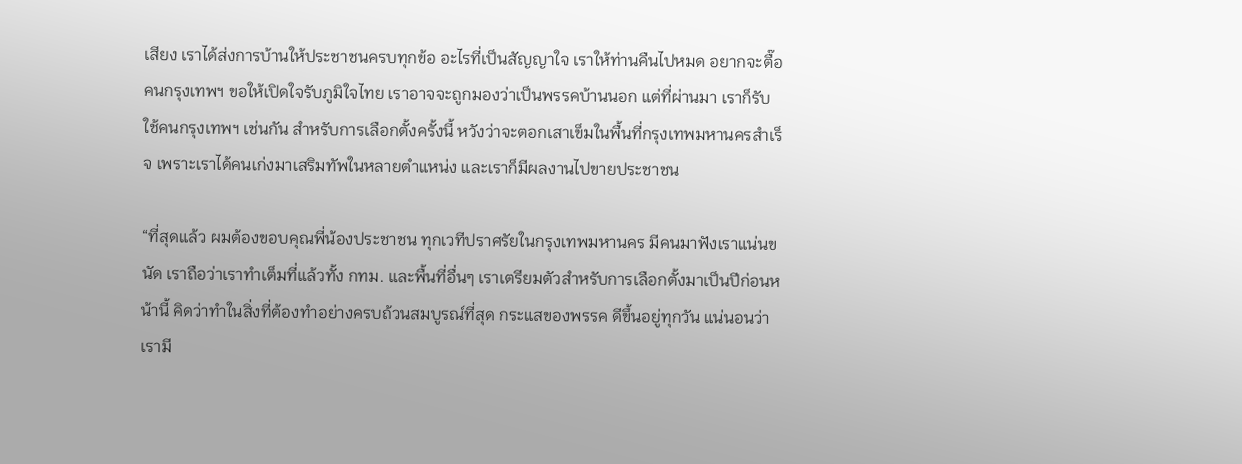เสียง เราได้ส่งการบ้านให้ประชาชนครบทุกข้อ อะไรที่เป็นสัญญาใจ เราให้ท่านคืนไปหมด อยากจะตื๊อคนกรุงเทพฯ ขอให้เปิดใจรับภูมิใจไทย เราอาจจะถูกมองว่าเป็นพรรคบ้านนอก แต่ที่ผ่านมา เราก็รับใช้คนกรุงเทพฯ เช่นกัน สำหรับการเลือกตั้งครั้งนี้ หวังว่าจะตอกเสาเข็มในพื้นที่กรุงเทพมหานครสำเร็จ เพราะเราได้คนเก่งมาเสริมทัพในหลายตำแหน่ง และเราก็มีผลงานไปขายประชาชน

“ที่สุดแล้ว ผมต้องขอบคุณพี่น้องประชาชน ทุกเวทีปราศรัยในกรุงเทพมหานคร มีคนมาฟังเราแน่นขนัด เราถือว่าเราทำเต็มที่แล้วทั้ง กทม. และพื้นที่อื่นๆ เราเตรียมตัวสำหรับการเลือกตั้งมาเป็นปีก่อนหน้านี้ คิดว่าทำในสิ่งที่ต้องทำอย่างครบถ้วนสมบูรณ์ที่สุด กระแสของพรรค ดีขึ้นอยู่ทุกวัน แน่นอนว่าเรามี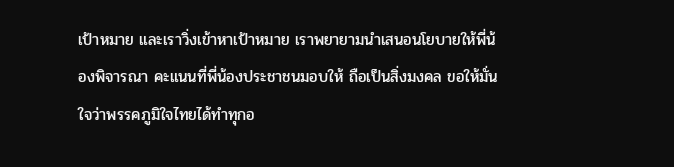เป้าหมาย และเราวิ่งเข้าหาเป้าหมาย เราพยายามนำเสนอนโยบายให้พี่น้องพิจารณา คะแนนที่พี่น้องประชาชนมอบให้ ถือเป็นสิ่งมงคล ขอให้มั่นใจว่าพรรคภูมิใจไทยได้ทำทุกอ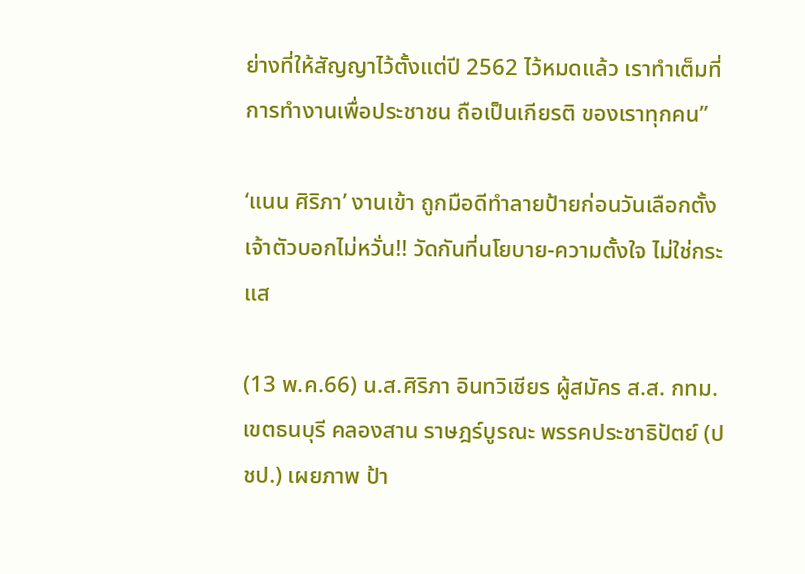ย่างที่ให้สัญญาไว้ตั้งแต่ปี 2562 ไว้หมดแล้ว เราทำเต็มที่ การทำงานเพื่อประชาชน ถือเป็นเกียรติ ของเราทุกคน”

‘แนน ศิริภา’ งานเข้า ถูกมือดีทำลายป้ายก่อนวันเลือกตั้ง เจ้าตัวบอกไม่หวั่น!! วัดกันที่นโยบาย-ความตั้งใจ ไม่ใช่กระแส

(13 พ.ค.66) น.ส.ศิริภา อินทวิเชียร ผู้สมัคร ส.ส. กทม. เขตธนบุรี คลองสาน ราษฎร์บูรณะ พรรคประชาธิปัตย์ (ปชป.) เผยภาพ ป้า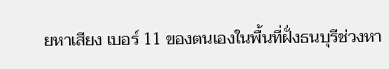ยหาเสียง เบอร์ 11 ของตนเองในพื้นที่ฝั่งธนบุรีช่วงหา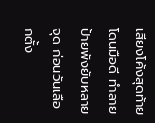เสียงโค้งสุดท้าย โดนมือดี ทำลายป้ายพังยับหลายจุด ก่อนวันเลือกตั้ง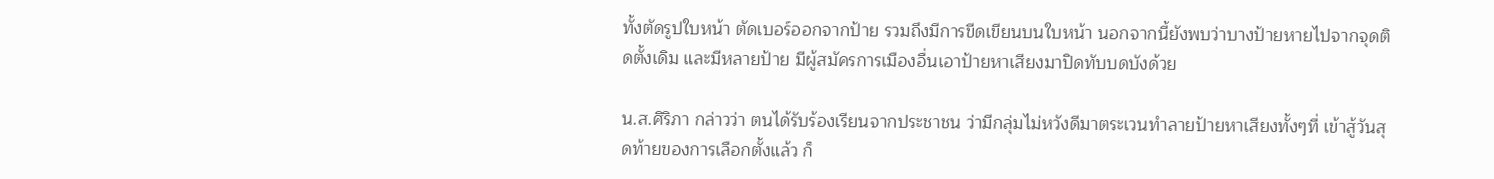ทั้งตัดรูปใบหน้า ตัดเบอร์ออกจากป้าย รวมถึงมีการขีดเขียนบนใบหน้า นอกจากนี้ยังพบว่าบางป้ายหายไปจากจุดติดตั้งเดิม และมีหลายป้าย มีผู้สมัครการเมืองอื่นเอาป้ายหาเสียงมาปิดทับบดบังด้วย

น.ส.ศิริภา กล่าวว่า ตนได้รับร้องเรียนจากประชาชน ว่ามีกลุ่มไม่หวังดีมาตระเวนทำลายป้ายหาเสียงทั้งๆที่ เข้าสู้วันสุดท้ายของการเลือกตั้งแล้ว ก็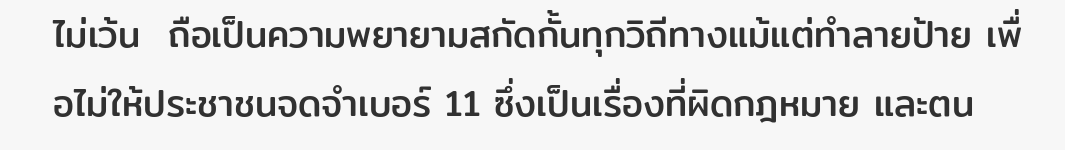ไม่เว้น  ถือเป็นความพยายามสกัดกั้นทุกวิถีทางแม้แต่ทำลายป้าย เพื่อไม่ให้ประชาชนจดจำเบอร์ 11 ซึ่งเป็นเรื่องที่ผิดกฎหมาย และตน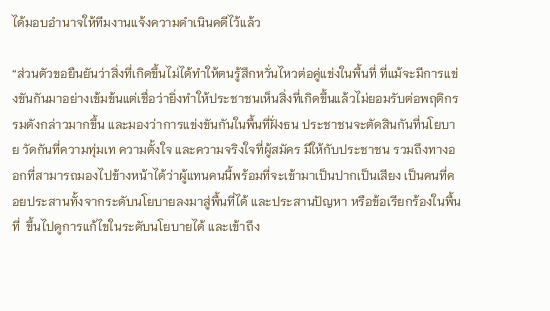ได้มอบอำนาจให้ทีมงานแจ้งความดำเนินคดีไว้แล้ว

“ส่วนตัวขอยืนยันว่าสิ่งที่เกิดขึ้นไม่ได้ทำให้ตนรู้สึกหวั่นไหวต่อคู่แข่งในพื้นที่ ที่แม้จะมีการแข่งขันกันมาอย่างเข้มข้นแต่เชื่อว่ายิ่งทำให้ประชาชนเห็นสิ่งที่เกิดขึ้นแล้วไม่ยอมรับต่อพฤติกรรมดังกล่าวมากขึ้น และมองว่าการแข่งขันกันในพื้นที่ฝั่งธน ประชาชนจะตัดสินกันที่นโยบาย วัดกันที่ความทุ่มเท ความตั้งใจ และความจริงใจที่ผู้สมัคร มีให้กับประชาชน รวมถึงทางออกที่สามารถมองไปข้างหน้าได้ว่าผู้แทนคนนี้พร้อมที่จะเข้ามาเป็นปากเป็นเสียง เป็นคนที่คอยประสานทั้งจากระดับนโยบายลงมาสู่พื้นที่ได้ และประสานปัญหา หรือข้อเรียกร้องในพื้นที่  ขึ้นไปดูการแก้ไขในระดับนโยบายได้ และเข้าถึง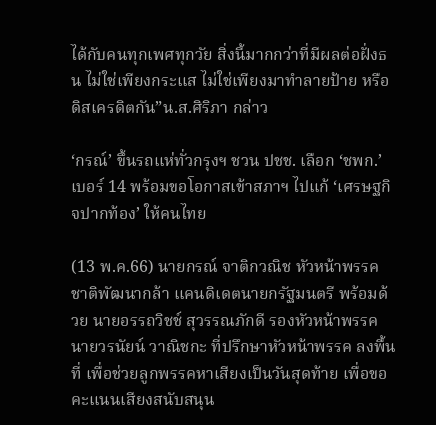ได้กับคนทุกเพศทุกวัย สิ่งนี้มากกว่าที่มีผลต่อฝั่งธน ไม่ใช่เพียงกระแส ไม่ใช่เพียงมาทำลายป้าย หรือดิสเครดิตกัน”น.ส.ศิริภา กล่าว

‘กรณ์’ ขึ้นรถแห่ทั่วกรุงฯ ชวน ปชช. เลือก ‘ชพก.’ เบอร์ 14 พร้อมขอโอกาสเข้าสภาฯ ไปแก้ ‘เศรษฐกิจปากท้อง’ ให้คนไทย

(13 พ.ค.66) นายกรณ์ จาติกวณิช หัวหน้าพรรคชาติพัฒนากล้า แคนดิเดตนายกรัฐมนตรี พร้อมด้วย นายอรรถวิชช์ สุวรรณภักดี รองหัวหน้าพรรค นายวรนัยน์ วาณิชกะ ที่ปรึกษาหัวหน้าพรรค ลงพื้นที่ เพื่อช่วยลูกพรรคหาเสียงเป็นวันสุดท้าย เพื่อขอคะแนนเสียงสนับสนุน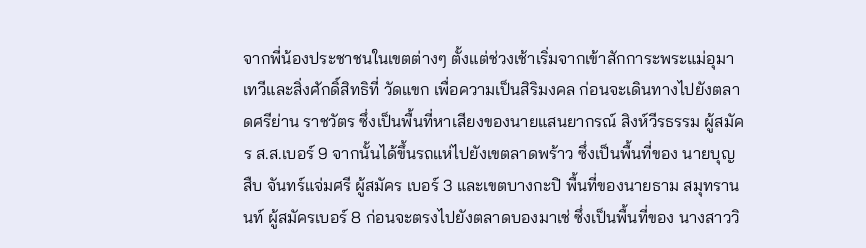จากพี่น้องประชาชนในเขตต่างๆ ตั้งแต่ช่วงเช้าเริ่มจากเข้าสักการะพระแม่อุมาเทวีและสิ่งศักดิ์สิทธิที่ วัดแขก เพื่อความเป็นสิริมงคล ก่อนจะเดินทางไปยังตลาดศรีย่าน ราชวัตร ซึ่งเป็นพื้นที่หาเสียงของนายแสนยากรณ์ สิงห์วีรธรรม ผู้สมัคร ส.ส.เบอร์ 9 จากนั้นได้ขึ้นรถแห่ไปยังเขตลาดพร้าว ซึ่งเป็นพื้นที่ของ นายบุญสืบ จันทร์แจ่มศรี ผู้สมัคร เบอร์ 3 และเขตบางกะปิ พื้นที่ของนายธาม สมุทรานนท์ ผู้สมัครเบอร์ 8 ก่อนจะตรงไปยังตลาดบองมาเช่ ซึ่งเป็นพื้นที่ของ นางสาววิ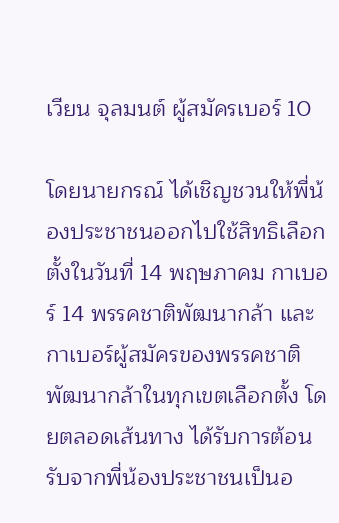เวียน จุลมนต์ ผู้สมัครเบอร์ 10

โดยนายกรณ์ ได้เชิญชวนให้พี่น้องประชาชนออกไปใช้สิทธิเลือกตั้งในวันที่ 14 พฤษภาคม กาเบอร์ 14 พรรคชาติพัฒนากล้า และกาเบอร์ผู้สมัครของพรรคชาติพัฒนากล้าในทุกเขตเลือกตั้ง โดยตลอดเส้นทาง ได้รับการต้อนรับจากพี่น้องประชาชนเป็นอ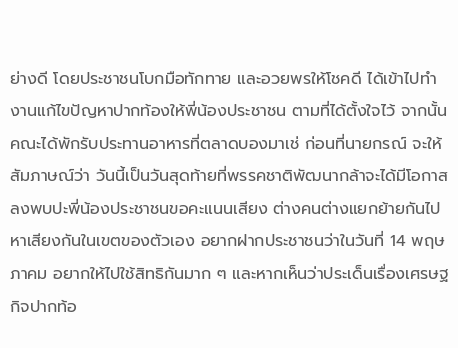ย่างดี โดยประชาชนโบกมือทักทาย และอวยพรให้โชคดี ได้เข้าไปทำงานแก้ไขปัญหาปากท้องให้พี่น้องประชาชน ตามที่ได้ตั้งใจไว้ จากนั้นคณะได้พักรับประทานอาหารที่ตลาดบองมาเช่ ก่อนที่นายกรณ์ จะให้สัมภาษณ์ว่า วันนี้เป็นวันสุดท้ายที่พรรคชาติพัฒนากล้าจะได้มีโอกาสลงพบปะพี่น้องประชาชนขอคะแนนเสียง ต่างคนต่างแยกย้ายกันไปหาเสียงกันในเขตของตัวเอง อยากฝากประชาชนว่าในวันที่ 14 พฤษภาคม อยากให้ไปใช้สิทธิกันมาก ๆ และหากเห็นว่าประเด็นเรื่องเศรษฐกิจปากท้อ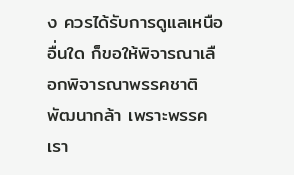ง ควรได้รับการดูแลเหนืออื่นใด ก็ขอให้พิจารณาเลือกพิจารณาพรรคชาติพัฒนากล้า เพราะพรรคเรา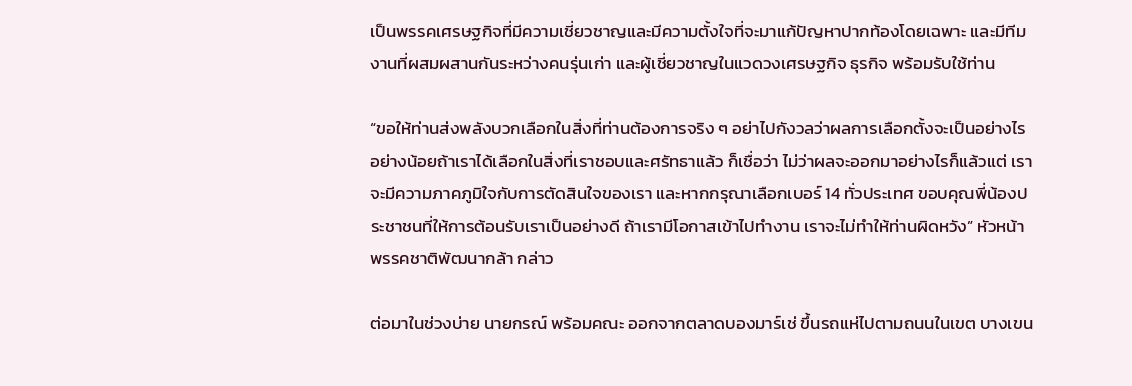เป็นพรรคเศรษฐกิจที่มีความเชี่ยวชาญและมีความตั้งใจที่จะมาแก้ปัญหาปากท้องโดยเฉพาะ และมีทีมงานที่ผสมผสานกันระหว่างคนรุ่นเก่า และผู้เชี่ยวชาญในแวดวงเศรษฐกิจ ธุรกิจ พร้อมรับใช้ท่าน

“ขอให้ท่านส่งพลังบวกเลือกในสิ่งที่ท่านต้องการจริง ๆ อย่าไปกังวลว่าผลการเลือกตั้งจะเป็นอย่างไร อย่างน้อยถ้าเราได้เลือกในสิ่งที่เราชอบและศรัทธาแล้ว ก็เชื่อว่า ไม่ว่าผลจะออกมาอย่างไรก็แล้วแต่ เราจะมีความภาคภูมิใจกับการตัดสินใจของเรา และหากกรุณาเลือกเบอร์ 14 ทั่วประเทศ ขอบคุณพี่น้องประชาชนที่ให้การต้อนรับเราเป็นอย่างดี ถ้าเรามีโอกาสเข้าไปทำงาน เราจะไม่ทำให้ท่านผิดหวัง” หัวหน้าพรรคชาติพัฒนากล้า กล่าว

ต่อมาในช่วงบ่าย นายกรณ์ พร้อมคณะ ออกจากตลาดบองมาร์เช่ ขึ้นรถแห่ไปตามถนนในเขต บางเขน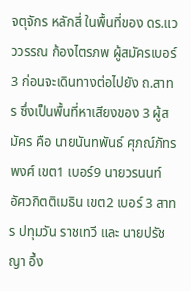จตุจักร หลักสี่ ในพื้นที่ของ ดร.แวววรรณ ก้องไตรภพ ผู้สมัครเบอร์ 3 ก่อนจะเดินทางต่อไปยัง ถ.สาทร ซึ่งเป็นพื้นที่หาเสียงของ 3 ผู้สมัคร คือ นายนันทพันธ์ ศุภณ์ภัทรพงศ์ เขต1 เบอร์9 นายวรนนท์ อัศวกิตติเมธิน เขต2 เบอร์ 3 สาทร ปทุมวัน ราชเทวี และ นายปรัชญา อึ้ง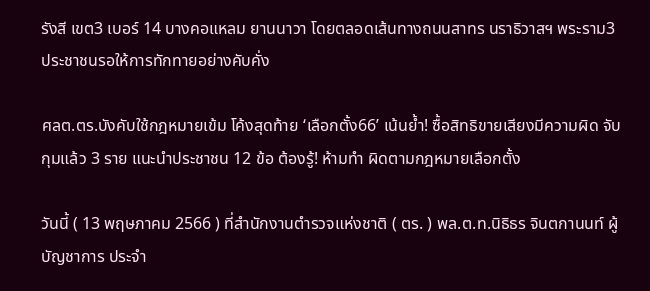รังสี เขต3 เบอร์ 14 บางคอแหลม ยานนาวา โดยตลอดเส้นทางถนนสาทร นราธิวาสฯ พระราม3 ประชาชนรอให้การทักทายอย่างคับคั่ง

ศลต.ตร.บังคับใช้กฎหมายเข้ม โค้งสุดท้าย ‘เลือกตั้ง66’ เน้นย้ำ! ซื้อสิทธิขายเสียงมีความผิด จับกุมแล้ว 3 ราย แนะนำประชาชน 12 ข้อ ต้องรู้! ห้ามทำ ผิดตามกฎหมายเลือกตั้ง

วันนี้ ( 13 พฤษภาคม 2566 ) ที่สำนักงานตำรวจแห่งชาติ ( ตร. ) พล.ต.ท.นิธิธร จินตกานนท์ ผู้บัญชาการ ประจำ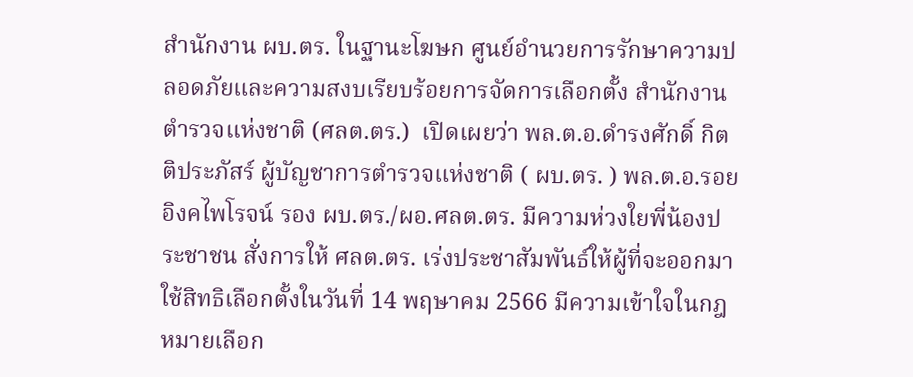สำนักงาน ผบ.ตร. ในฐานะโฆษก ศูนย์อำนวยการรักษาความปลอดภัยและความสงบเรียบร้อยการจัดการเลือกตั้ง สำนักงานตำรวจแห่งชาติ (ศลต.ตร.)  เปิดเผยว่า พล.ต.อ.ดำรงศักดิ์ กิตติประภัสร์ ผู้บัญชาการตำรวจแห่งชาติ ( ผบ.ตร. ) พล.ต.อ.รอย อิงคไพโรจน์ รอง ผบ.ตร./ผอ.ศลต.ตร. มีความห่วงใยพี่น้องประชาชน สั่งการให้ ศลต.ตร. เร่งประชาสัมพันธ์ให้ผู้ที่จะออกมาใช้สิทธิเลือกตั้งในวันที่ 14 พฤษาคม 2566 มีความเข้าใจในกฎหมายเลือก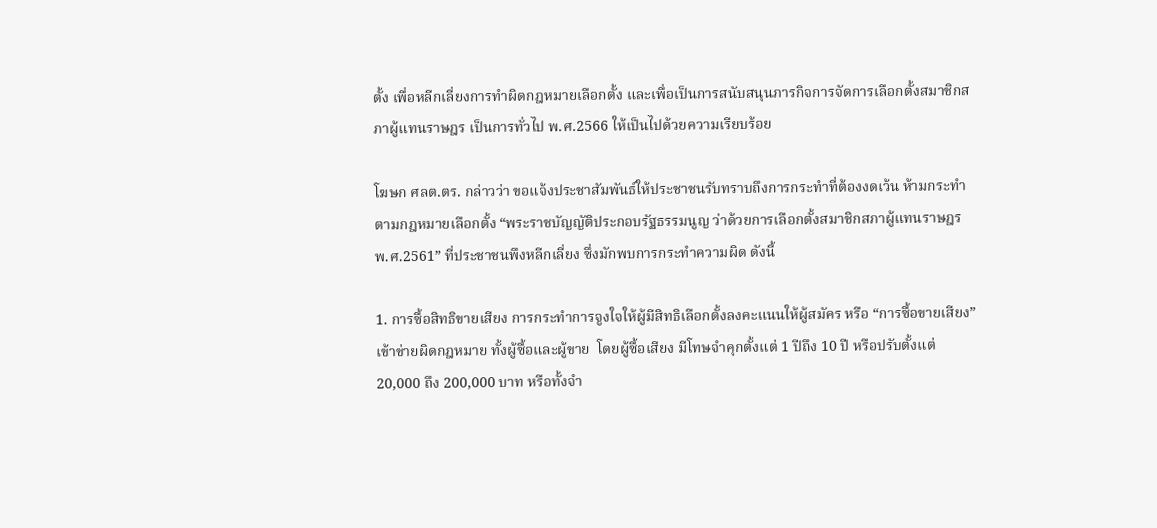ตั้ง เพื่อหลีกเลี่ยงการทำผิดกฎหมายเลือกตั้ง และเพื่อเป็นการสนับสนุนภารกิจการจัดการเลือกตั้งสมาชิกสภาผู้แทนราษฎร เป็นการทั่วไป พ.ศ.2566 ให้เป็นไปด้วยความเรียบร้อย

โฆษก ศลต.ตร. กล่าวว่า ขอแจ้งประชาสัมพันธ์ให้ประชาชนรับทราบถึงการกระทำที่ต้องงดเว้น ห้ามกระทำ ตามกฎหมายเลือกตั้ง “พระราชบัญญัติประกอบรัฐธรรมนูญ ว่าด้วยการเลือกตั้งสมาชิกสภาผู้แทนราษฎร พ.ศ.2561” ที่ประชาชนพึงหลีกเลี่ยง ซึ่งมักพบการกระทำความผิด ดังนี้

1. การซื้อสิทธิขายเสียง การกระทำการจูงใจให้ผู้มีสิทธิเลือกตั้งลงคะแนนให้ผู้สมัคร หรือ “การซื้อขายเสียง” เข้าข่ายผิดกฎหมาย ทั้งผู้ซื้อและผู้ขาย  โดยผู้ซื้อเสียง มีโทษจำคุกตั้งแต่ 1 ปีถึง 10 ปี หรือปรับตั้งแต่ 20,000 ถึง 200,000 บาท หรือทั้งจำ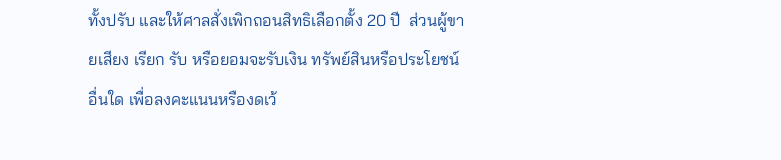ทั้งปรับ และให้ศาลสั่งเพิกถอนสิทธิเลือกตั้ง 20 ปี  ส่วนผู้ขายเสียง เรียก รับ หรือยอมจะรับเงิน ทรัพย์สินหรือประโยชน์อื่นใด เพื่อลงคะแนนหรืองดเว้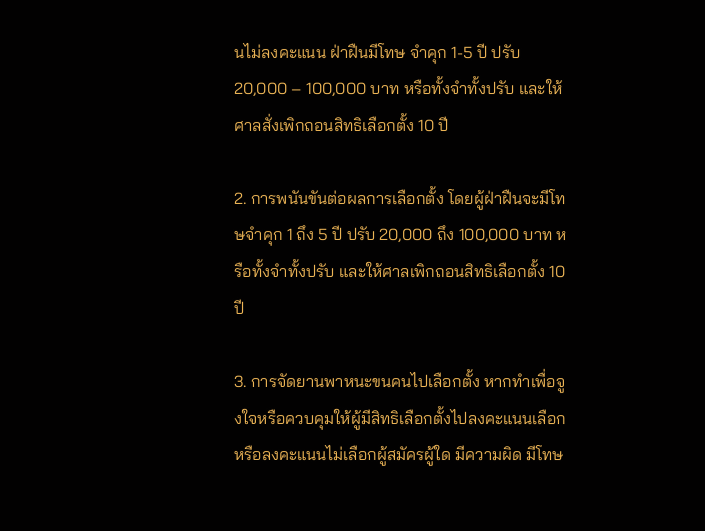นไม่ลงคะแนน ฝ่าฝืนมีโทษ จำคุก 1-5 ปี ปรับ 20,000 – 100,000 บาท หรือทั้งจำทั้งปรับ และให้ศาลสั่งเพิกถอนสิทธิเลือกตั้ง 10 ปี

2. การพนันขันต่อผลการเลือกตั้ง โดยผู้ฝ่าฝืนจะมีโทษจำคุก 1 ถึง 5 ปี ปรับ 20,000 ถึง 100,000 บาท หรือทั้งจำทั้งปรับ และให้ศาลเพิกถอนสิทธิเลือกตั้ง 10 ปี

3. การจัดยานพาหนะขนคนไปเลือกตั้ง หากทำเพื่อจูงใจหรือควบคุมให้ผู้มีสิทธิเลือกตั้งไปลงคะแนนเลือกหรือลงคะแนนไม่เลือกผู้สมัครผู้ใด มีความผิด มีโทษ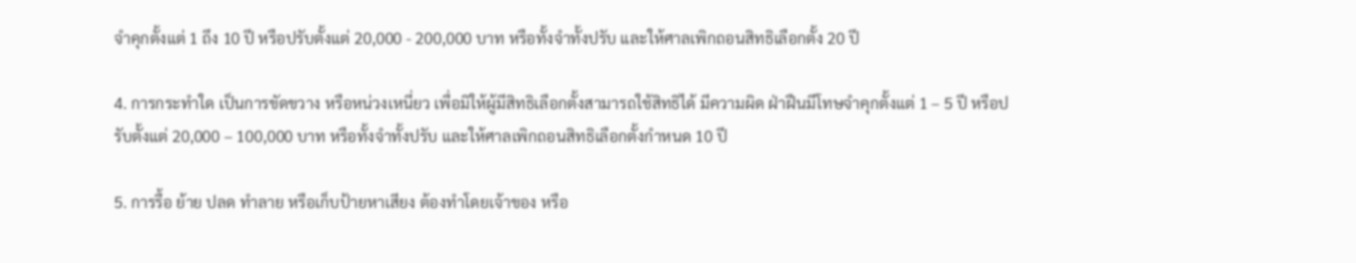จำคุกตั้งแต่ 1 ถึง 10 ปี หรือปรับตั้งแต่ 20,000 - 200,000 บาท หรือทั้งจำทั้งปรับ และให้ศาลเพิกถอนสิทธิเลือกตั้ง 20 ปี

4. การกระทำใด เป็นการขัดขวาง หรือหน่วงเหนี่ยว เพื่อมิให้ผู้มีสิทธิเลือกตั้งสามารถใช้สิทธิได้ มีความผิด ฝ่าฝืนมีโทษจำคุกตั้งแต่ 1 – 5 ปี หรือปรับตั้งแต่ 20,000 – 100,000 บาท หรือทั้งจำทั้งปรับ และให้ศาลเพิกถอนสิทธิเลือกตั้งกำหนด 10 ปี

5. การรื้อ ย้าย ปลด ทำลาย หรือเก็บป้ายหาเสียง ต้องทำโดยเจ้าของ หรือ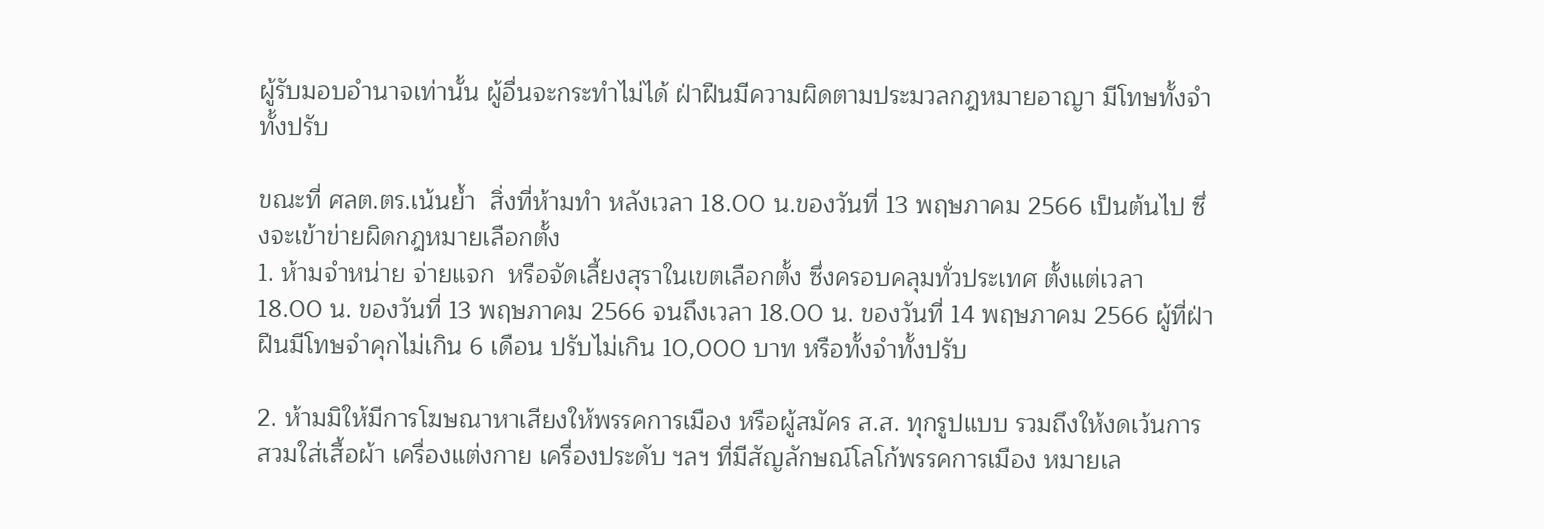ผู้รับมอบอำนาจเท่านั้น ผู้อื่นจะกระทำไม่ได้ ฝ่าฝืนมีความผิดตามประมวลกฎหมายอาญา มีโทษทั้งจำทั้งปรับ

ขณะที่ ศลต.ตร.เน้นย้ำ  สิ่งที่ห้ามทำ หลังเวลา 18.00 น.ของวันที่ 13 พฤษภาคม 2566 เป็นต้นไป ซึ่งจะเข้าข่ายผิดกฎหมายเลือกตั้ง
1. ห้ามจำหน่าย จ่ายแจก  หรือจัดเลี้ยงสุราในเขตเลือกตั้ง ซึ่งครอบคลุมทั่วประเทศ ตั้งแต่เวลา 18.00 น. ของวันที่ 13 พฤษภาคม 2566 จนถึงเวลา 18.00 น. ของวันที่ 14 พฤษภาคม 2566 ผู้ที่ฝ่าฝืนมีโทษจำคุกไม่เกิน 6 เดือน ปรับไม่เกิน 10,000 บาท หรือทั้งจำทั้งปรับ

2. ห้ามมิให้มีการโฆษณาหาเสียงให้พรรคการเมือง หรือผู้สมัคร ส.ส. ทุกรูปแบบ รวมถึงให้งดเว้นการสวมใส่เสื้อผ้า เครื่องแต่งกาย เครื่องประดับ ฯลฯ ที่มีสัญลักษณ์โลโก้พรรคการเมือง หมายเล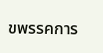ขพรรคการ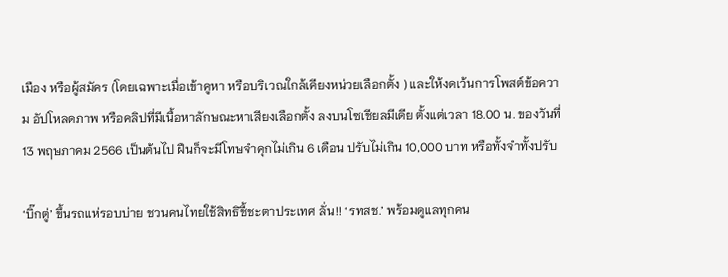เมือง หรือผู้สมัคร (โดยเฉพาะเมื่อเข้าคูหา หรือบริเวณใกล้เคียงหน่วยเลือกตั้ง ) และให้งดเว้นการโพสต์ข้อความ อัปโหลดภาพ หรือคลิปที่มีเนื้อหาลักษณะหาเสียงเลือกตั้ง ลงบนโซเชียลมีเดีย ตั้งแต่เวลา 18.00 น. ของวันที่ 13 พฤษภาคม 2566 เป็นต้นไป ฝืนก็จะมีโทษจำคุกไม่เกิน 6 เดือน ปรับไม่เกิน 10,000 บาท หรือทั้งจำทั้งปรับ

‘บิ๊กตู่’ ขึ้นรถแห่รอบบ่าย ชวนคนไทยใช้สิทธิชี้ชะตาประเทศ ลั่น!! ‘รทสช.’ พร้อมดูแลทุกคน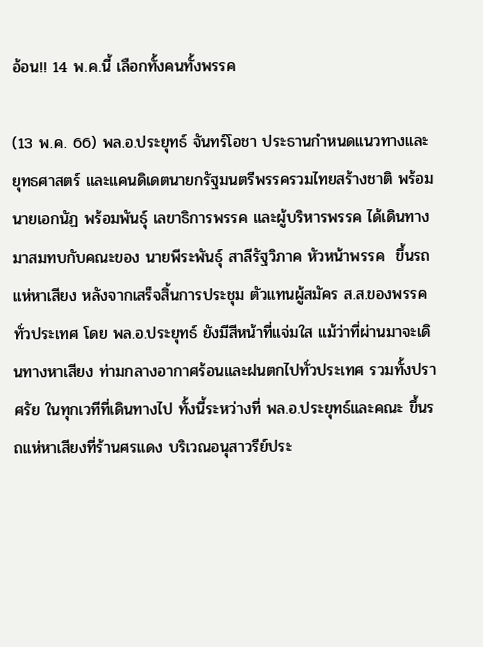อ้อน!! 14 พ.ค.นี้ เลือกทั้งคนทั้งพรรค

(13 พ.ค. 66) พล.อ.ประยุทธ์ จันทร์โอชา ประธานกำหนดแนวทางและยุทธศาสตร์ และแคนดิเดตนายกรัฐมนตรีพรรครวมไทยสร้างชาติ พร้อมนายเอกนัฏ พร้อมพันธุ์ เลขาธิการพรรค และผู้บริหารพรรค ได้เดินทางมาสมทบกับคณะของ นายพีระพันธุ์ สาลีรัฐวิภาค หัวหน้าพรรค  ขึ้นรถแห่หาเสียง หลังจากเสร็จสิ้นการประชุม ตัวแทนผู้สมัคร ส.ส.ของพรรคทั่วประเทศ โดย พล.อ.ประยุทธ์ ยังมีสีหน้าที่แจ่มใส แม้ว่าที่ผ่านมาจะเดินทางหาเสียง ท่ามกลางอากาศร้อนและฝนตกไปทั่วประเทศ รวมทั้งปราศรัย ในทุกเวทีที่เดินทางไป ทั้งนี้ระหว่างที่ พล.อ.ประยุทธ์และคณะ ขึ้นรถแห่หาเสียงที่ร้านศรแดง บริเวณอนุสาวรีย์ประ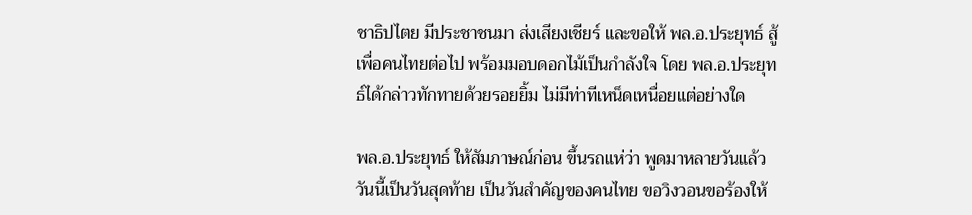ชาธิปไตย มีประชาชนมา ส่งเสียงเชียร์ และขอให้ พล.อ.ประยุทธ์ สู้เพื่อคนไทยต่อไป พร้อมมอบดอกไม้เป็นกำลังใจ โดย พล.อ.ประยุทธ์ได้กล่าวทักทายด้วยรอยยิ้ม ไม่มีท่าทีเหน็ดเหนื่อยแต่อย่างใด

พล.อ.ประยุทธ์ ให้สัมภาษณ์ก่อน ขึ้นรถแห่ว่า พูดมาหลายวันแล้ววันนี้เป็นวันสุดท้าย เป็นวันสำคัญของคนไทย ขอวิงวอนขอร้องให้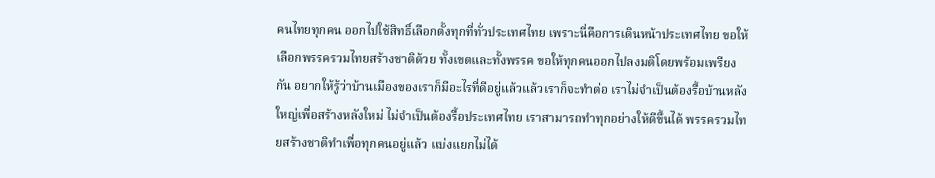คนไทยทุกคน ออกไปใช้สิทธิ์เลือกตั้งทุกที่ทั่วประเทศไทย เพราะนี่คือการเดินหน้าประเทศไทย ขอให้เลือกพรรครวมไทยสร้างชาติด้วย ทั้งเขตและทั้งพรรค ขอให้ทุกคนออกไปลงมติโดยพร้อมเพรียงกัน อยากให้รู้ว่าบ้านเมืองของเราก็มีอะไรที่ดีอยู่แล้วแล้วเราก็จะทำต่อ เราไม่จำเป็นต้องรื้อบ้านหลังใหญ่เพื่อสร้างหลังใหม่ ไม่จำเป็นต้องรื้อประเทศไทย เราสามารถทำทุกอย่างให้ดีขึ้นได้ พรรครวมไทยสร้างชาติทำเพื่อทุกคนอยู่แล้ว แบ่งแยกไม่ได้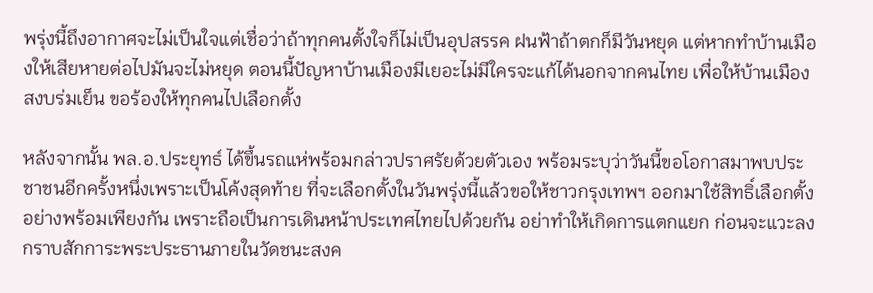พรุ่งนี้ถึงอากาศจะไม่เป็นใจแต่เชื่อว่าถ้าทุกคนตั้งใจก็ไม่เป็นอุปสรรค ฝนฟ้าถ้าตกก็มีวันหยุด แต่หากทำบ้านเมืองให้เสียหายต่อไปมันจะไม่หยุด ตอนนี้ปัญหาบ้านเมืองมีเยอะไม่มีใครจะแก้ได้นอกจากคนไทย เพื่อให้บ้านเมืองสงบร่มเย็น ขอร้องให้ทุกคนไปเลือกตั้ง

หลังจากนั้น พล.อ.ประยุทธ์ ได้ขึ้นรถแห่พร้อมกล่าวปราศรัยด้วยตัวเอง พร้อมระบุว่าวันนี้ขอโอกาสมาพบประชาชนอีกครั้งหนึ่งเพราะเป็นโค้งสุดท้าย ที่จะเลือกตั้งในวันพรุ่งนี้แล้วขอให้ชาวกรุงเทพฯ ออกมาใช้สิทธิ์เลือกตั้งอย่างพร้อมเพียงกัน เพราะถือเป็นการเดินหน้าประเทศไทยไปด้วยกัน อย่าทำให้เกิดการแตกแยก ก่อนจะแวะลงกราบสักการะพระประธานภายในวัดชนะสงค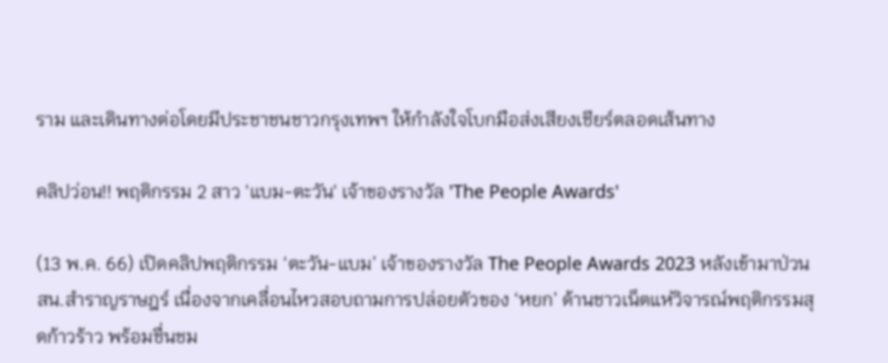ราม และเดินทางต่อโดยมีประชาชนชาวกรุงเทพฯ ให้กำลังใจโบกมือส่งเสียงเชียร์ตลอดเส้นทาง

คลิปว่อน!! พฤติกรรม 2 สาว 'แบม-ตะวัน' เจ้าของรางวัล 'The People Awards'

(13 พ.ค. 66) เปิดคลิปพฤติกรรม ‘ตะวัน-แบม’ เจ้าของรางวัล The People Awards 2023 หลังเข้ามาป่วน สน.สำราญราษฎร์ เนื่องจากเคลื่อนไหวสอบถามการปล่อยตัวของ ‘หยก’ ด้านชาวเน็ตแห่วิจารณ์พฤติกรรมสุดก้าวร้าว พร้อมชื่นชม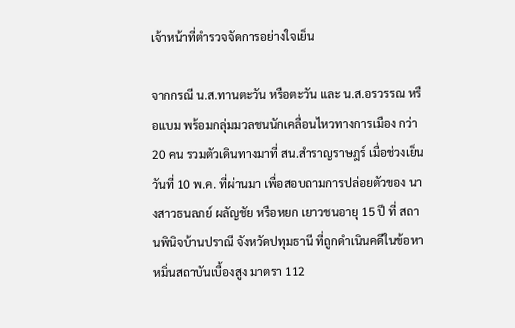เจ้าหน้าที่ตำรวจจัดการอย่างใจเย็น

จากกรณี น.ส.ทานตะวัน หรือตะวัน และ น.ส.อรวรรณ หรือแบม พร้อมกลุ่มมวลชนนักเคลื่อนไหวทางการเมือง กว่า 20 คน รวมตัวเดินทางมาที่ สน.สำราญราษฎร์ เมื่อช่วงเย็นวันที่ 10 พ.ค. ที่ผ่านมา เพื่อสอบถามการปล่อยตัวของ นางสาวธนลภย์ ผลัญชัย หรือหยก เยาวชนอายุ 15 ปี ที่ สถานพินิจบ้านปราณี จังหวัดปทุมธานี ที่ถูกดำเนินคดีในข้อหาหมิ่นสถาบันเบื้องสูง มาตรา 112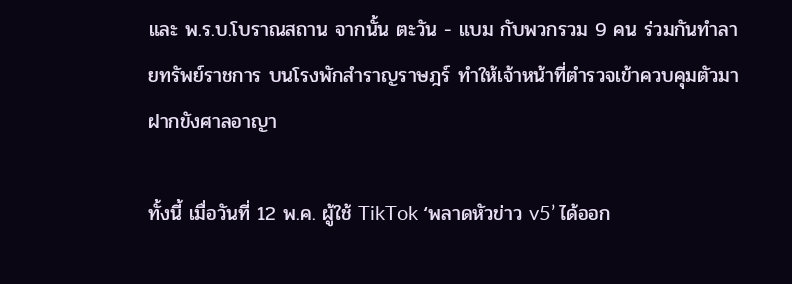และ พ.ร.บ.โบราณสถาน จากนั้น ตะวัน - แบม กับพวกรวม 9 คน ร่วมกันทำลายทรัพย์ราชการ บนโรงพักสำราญราษฎร์ ทำให้เจ้าหน้าที่ตำรวจเข้าควบคุมตัวมาฝากขังศาลอาญา

ทั้งนี้ เมื่อวันที่ 12 พ.ค. ผู้ใช้ TikTok ‘พลาดหัวข่าว v5’ ได้ออก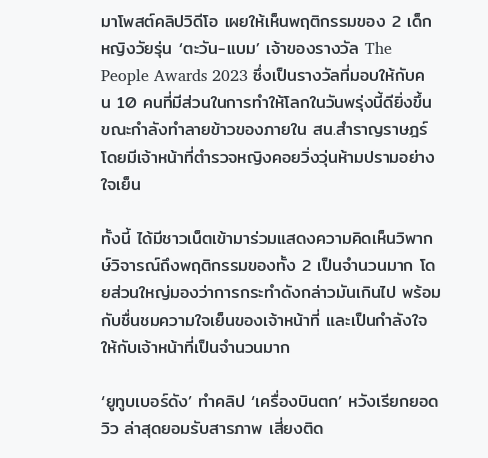มาโพสต์คลิปวิดีโอ เผยให้เห็นพฤติกรรมของ 2 เด็กหญิงวัยรุ่น ‘ตะวัน-แบม’ เจ้าของรางวัล The People Awards 2023 ซึ่งเป็นรางวัลที่มอบให้กับคน 10 คนที่มีส่วนในการทำให้โลกในวันพรุ่งนี้ดียิ่งขึ้น ขณะกำลังทำลายข้าวของภายใน สน.สำราญราษฎร์ โดยมีเจ้าหน้าที่ตำรวจหญิงคอยวิ่งวุ่นห้ามปรามอย่างใจเย็น

ทั้งนี้ ได้มีชาวเน็ตเข้ามาร่วมแสดงความคิดเห็นวิพากษ์วิจารณ์ถึงพฤติกรรมของทั้ง 2 เป็นจำนวนมาก โดยส่วนใหญ่มองว่าการกระทำดังกล่าวมันเกินไป พร้อมกับชื่นชมความใจเย็นของเจ้าหน้าที่ และเป็นกำลังใจให้กับเจ้าหน้าที่เป็นจำนวนมาก

‘ยูทูบเบอร์ดัง’ ทำคลิป ‘เครื่องบินตก’ หวังเรียกยอดวิว ล่าสุดยอมรับสารภาพ เสี่ยงติด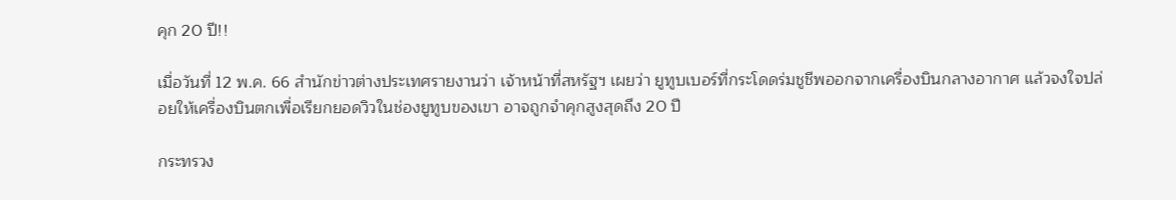คุก 20 ปี!!

เมื่อวันที่ 12 พ.ค. 66 สำนักข่าวต่างประเทศรายงานว่า เจ้าหน้าที่สหรัฐฯ เผยว่า ยูทูบเบอร์ที่กระโดดร่มชูชีพออกจากเครื่องบินกลางอากาศ แล้วจงใจปล่อยให้เครื่องบินตกเพื่อเรียกยอดวิวในช่องยูทูบของเขา อาจถูกจำคุกสูงสุดถึง 20 ปี

กระทรวง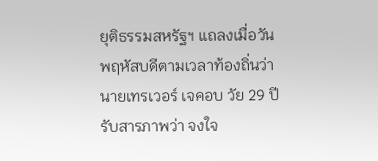ยุติธรรมสหรัฐฯ แถลงเมื่อวันพฤหัสบดีตามเวลาท้องถิ่นว่า นายเทรเวอร์ เจคอบ วัย 29 ปี รับสารภาพว่า จงใจ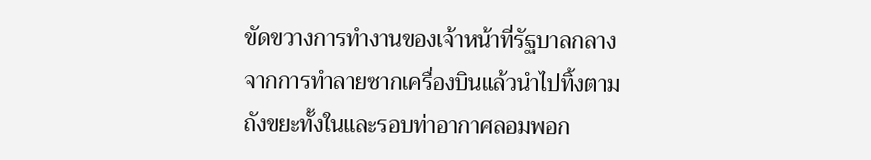ขัดขวางการทำงานของเจ้าหน้าที่รัฐบาลกลาง จากการทำลายซากเครื่องบินแล้วนำไปทิ้งตามถังขยะทั้งในและรอบท่าอากาศลอมพอก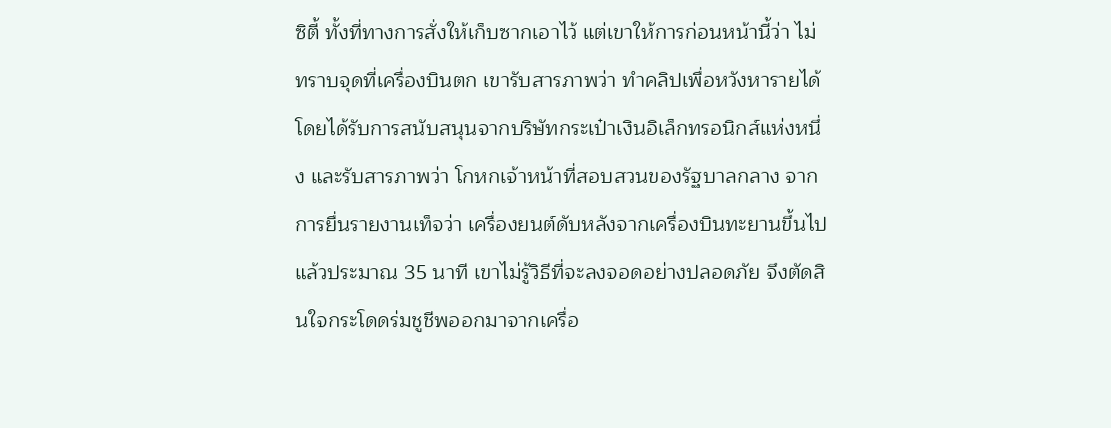ซิตี้ ทั้งที่ทางการสั่งให้เก็บซากเอาไว้ แต่เขาให้การก่อนหน้านี้ว่า ไม่ทราบจุดที่เครื่องบินตก เขารับสารภาพว่า ทำคลิปเพื่อหวังหารายได้ โดยได้รับการสนับสนุนจากบริษัทกระเป๋าเงินอิเล็กทรอนิกส์แห่งหนึ่ง และรับสารภาพว่า โกหกเจ้าหน้าที่สอบสวนของรัฐบาลกลาง จากการยื่นรายงานเท็จว่า เครื่องยนต์ดับหลังจากเครื่องบินทะยานขึ้นไปแล้วประมาณ 35 นาที เขาไม่รู้วิธีที่จะลงจอดอย่างปลอดภัย จึงตัดสินใจกระโดดร่มชูชีพออกมาจากเครื่อ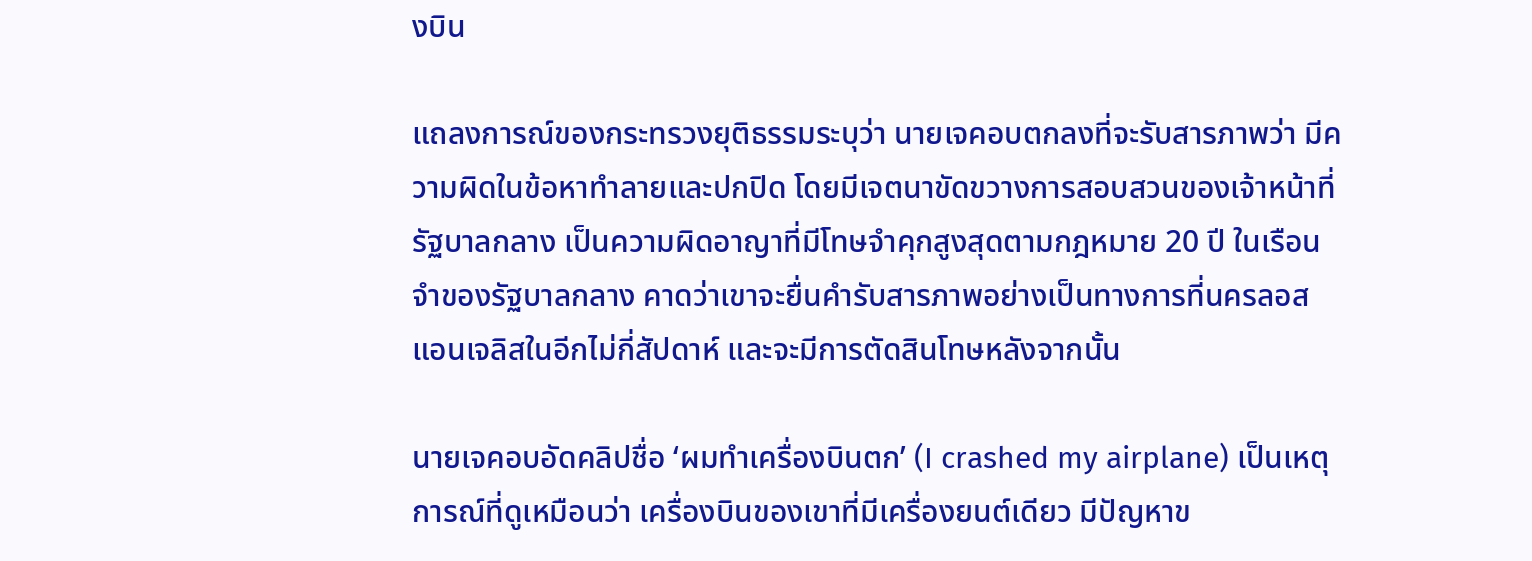งบิน

แถลงการณ์ของกระทรวงยุติธรรมระบุว่า นายเจคอบตกลงที่จะรับสารภาพว่า มีความผิดในข้อหาทำลายและปกปิด โดยมีเจตนาขัดขวางการสอบสวนของเจ้าหน้าที่รัฐบาลกลาง เป็นความผิดอาญาที่มีโทษจำคุกสูงสุดตามกฎหมาย 20 ปี ในเรือนจำของรัฐบาลกลาง คาดว่าเขาจะยื่นคำรับสารภาพอย่างเป็นทางการที่นครลอสแอนเจลิสในอีกไม่กี่สัปดาห์ และจะมีการตัดสินโทษหลังจากนั้น

นายเจคอบอัดคลิปชื่อ ‘ผมทำเครื่องบินตก’ (I crashed my airplane) เป็นเหตุการณ์ที่ดูเหมือนว่า เครื่องบินของเขาที่มีเครื่องยนต์เดียว มีปัญหาข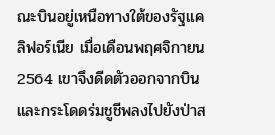ณะบินอยู่เหนือทางใต้ของรัฐแคลิฟอร์เนีย เมื่อเดือนพฤศจิกายน 2564 เขาจึงดีดตัวออกจากบินและกระโดดร่มชูชีพลงไปยังป่าส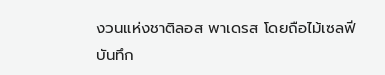งวนแห่งชาติลอส พาเดรส โดยถือไม้เซลฟีบันทึก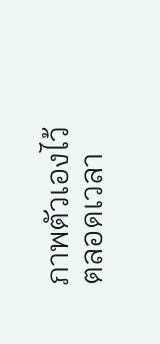ภาพตัวเองไว้ตลอดเวลา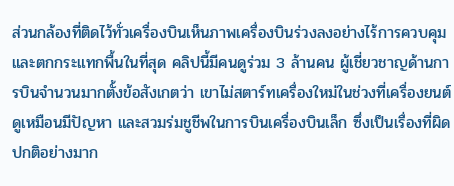ส่วนกล้องที่ติดไว้ทั่วเครื่องบินเห็นภาพเครื่องบินร่วงลงอย่างไร้การควบคุม และตกกระแทกพื้นในที่สุด คลิปนี้มีคนดูร่วม 3 ล้านคน ผู้เชี่ยวชาญด้านการบินจำนวนมากตั้งข้อสังเกตว่า เขาไม่สตาร์ทเครื่องใหม่ในช่วงที่เครื่องยนต์ดูเหมือนมีปัญหา และสวมร่มชูชีพในการบินเครื่องบินเล็ก ซึ่งเป็นเรื่องที่ผิดปกติอย่างมาก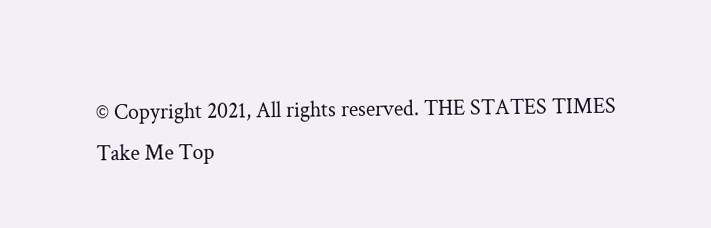© Copyright 2021, All rights reserved. THE STATES TIMES
Take Me Top